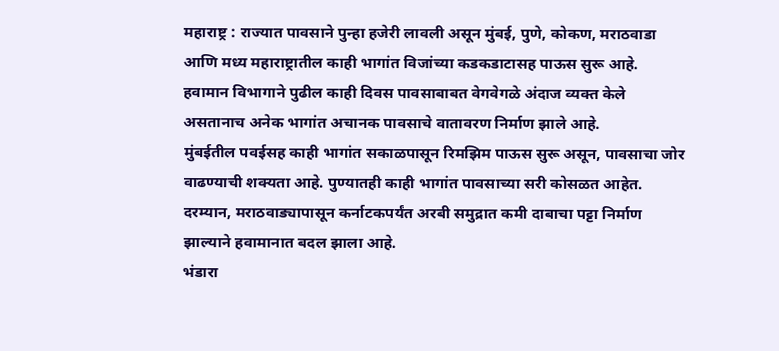महाराष्ट्र : राज्यात पावसाने पुन्हा हजेरी लावली असून मुंबई, पुणे, कोकण, मराठवाडा आणि मध्य महाराष्ट्रातील काही भागांत विजांच्या कडकडाटासह पाऊस सुरू आहे. हवामान विभागाने पुढील काही दिवस पावसाबाबत वेगवेगळे अंदाज व्यक्त केले असतानाच अनेक भागांत अचानक पावसाचे वातावरण निर्माण झाले आहे.
मुंबईतील पवईसह काही भागांत सकाळपासून रिमझिम पाऊस सुरू असून, पावसाचा जोर वाढण्याची शक्यता आहे. पुण्यातही काही भागांत पावसाच्या सरी कोसळत आहेत. दरम्यान, मराठवाड्यापासून कर्नाटकपर्यंत अरबी समुद्रात कमी दाबाचा पट्टा निर्माण झाल्याने हवामानात बदल झाला आहे.
भंडारा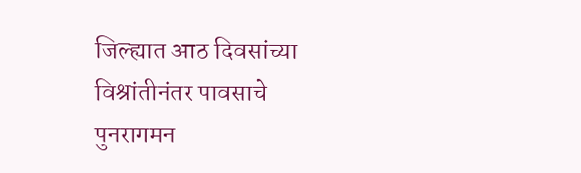जिल्ह्यात आठ दिवसांच्या विश्रांतीनंतर पावसाचे पुनरागमन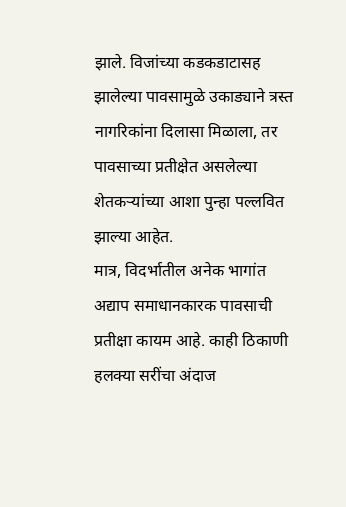झाले. विजांच्या कडकडाटासह झालेल्या पावसामुळे उकाड्याने त्रस्त नागरिकांना दिलासा मिळाला, तर पावसाच्या प्रतीक्षेत असलेल्या शेतकऱ्यांच्या आशा पुन्हा पल्लवित झाल्या आहेत.
मात्र, विदर्भातील अनेक भागांत अद्याप समाधानकारक पावसाची प्रतीक्षा कायम आहे. काही ठिकाणी हलक्या सरींचा अंदाज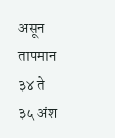असून तापमान ३४ ते ३५ अंश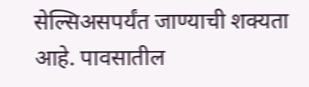सेल्सिअसपर्यंत जाण्याची शक्यता आहे. पावसातील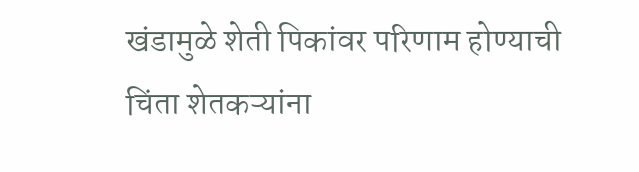खंडामुळे शेती पिकांवर परिणाम होण्याची चिंता शेतकऱ्यांना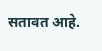सतावत आहे.